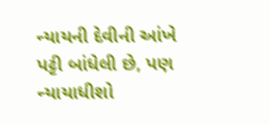ન્યાયની દેવીની આંખે પટ્ટી બાંધેલી છે, પણ ન્યાયાધીશો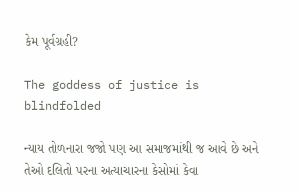કેમ પૂર્વગ્રહી?

The goddess of justice is blindfolded

ન્યાય તોળનારા જજો પણ આ સમાજમાંથી જ આવે છે અને તેઓ દલિતો પરના અત્યાચારના કેસોમાં કેવા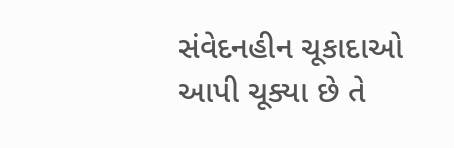સંવેદનહીન ચૂકાદાઓ આપી ચૂક્યા છે તે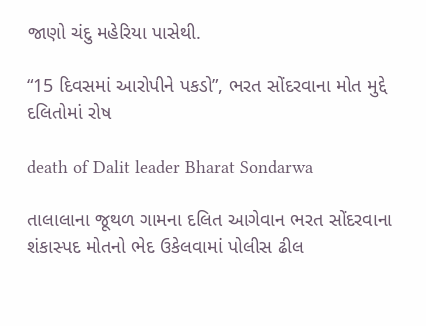જાણો ચંદુ મહેરિયા પાસેથી.

“15 દિવસમાં આરોપીને પકડો”, ભરત સોંદરવાના મોત મુદ્દે દલિતોમાં રોષ

death of Dalit leader Bharat Sondarwa

તાલાલાના જૂથળ ગામના દલિત આગેવાન ભરત સોંદરવાના શંકાસ્પદ મોતનો ભેદ ઉકેલવામાં પોલીસ ઢીલ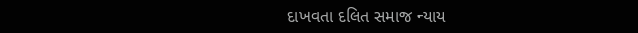દાખવતા દલિત સમાજ ન્યાય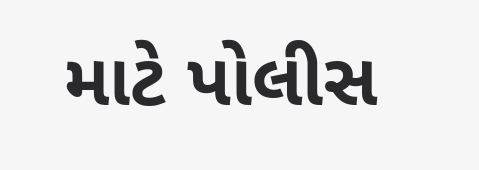માટે પોલીસ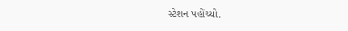સ્ટેશન પહોંચ્યો.